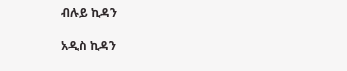ብሉይ ኪዳን

አዲስ ኪዳን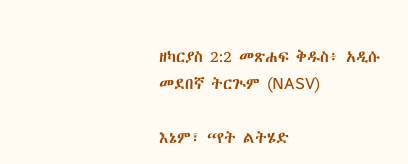ዘካርያስ 2:2 መጽሐፍ ቅዱስ፥ አዲሱ መደበኛ ትርጒም (NASV)

እኔም፣ “የት ልትሄድ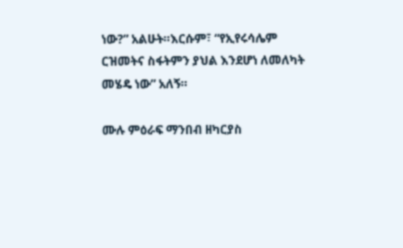ነው?” አልሁት።እርሱም፣ “የኢየሩሳሌም ርዝመትና ስፋትምን ያህል እንደሆነ ለመለካት መሄዴ ነው” አለኝ።

ሙሉ ምዕራፍ ማንበብ ዘካርያስ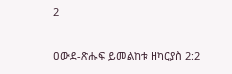2

ዐውደ-ጽሑፍ ይመልከቱ ዘካርያስ 2:2